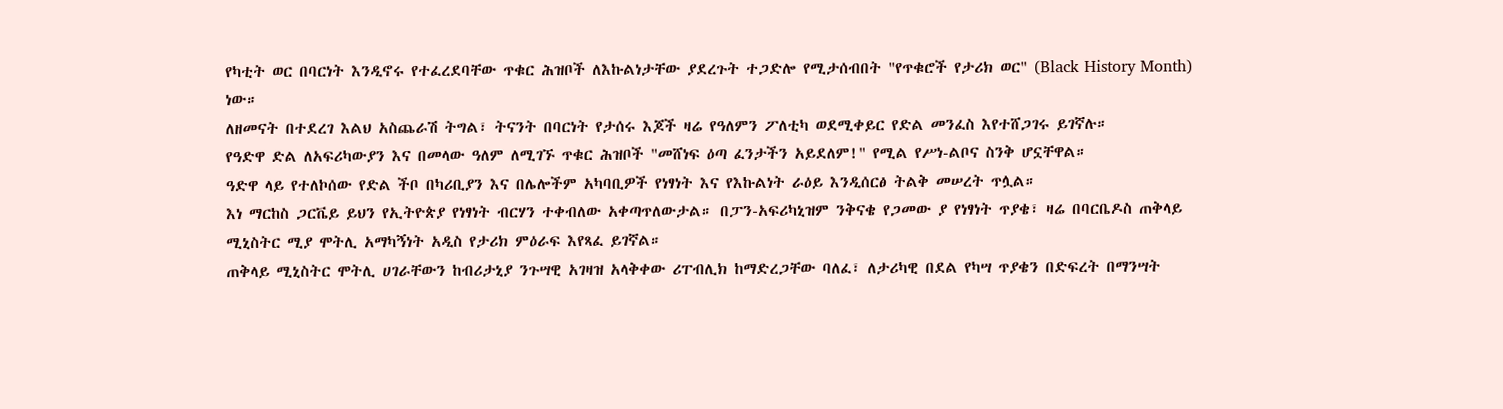የካቲት ወር በባርነት እንዲኖሩ የተፈረደባቸው ጥቁር ሕዝቦች ለእኩልነታቸው ያደረጉት ተጋድሎ የሚታሰብበት "የጥቁሮች የታሪክ ወር" (Black History Month) ነው።
ለዘመናት በተደረገ እልህ አስጨራሽ ትግል፣ ትናንት በባርነት የታሰሩ እጆች ዛሬ የዓለምን ፖለቲካ ወደሚቀይር የድል መንፈስ እየተሸጋገሩ ይገኛሉ።
የዓድዋ ድል ለአፍሪካውያን እና በመላው ዓለም ለሚገኙ ጥቁር ሕዝቦች "መሸነፍ ዕጣ ፈንታችን አይደለም!" የሚል የሥነ-ልቦና ስንቅ ሆኗቸዋል።
ዓድዋ ላይ የተለኮሰው የድል ችቦ በካሪቢያን እና በሌሎችም አካባቢዎች የነፃነት እና የእኩልነት ራዕይ እንዲሰርፅ ትልቅ መሠረት ጥሏል።
እነ ማርከስ ጋርቬይ ይህን የኢትዮጵያ የነፃነት ብርሃን ተቀብለው አቀጣጥለውታል። በፓን-አፍሪካኒዝም ንቅናቄ የጋመው ያ የነፃነት ጥያቄ፣ ዛሬ በባርቤዶስ ጠቅላይ ሚኒስትር ሚያ ሞትሊ አማካኝነት አዲስ የታሪክ ምዕራፍ እየጻፈ ይገኛል።
ጠቅላይ ሚኒስትር ሞትሊ ሀገራቸውን ከብሪታኒያ ንጉሣዊ አገዛዝ አላቅቀው ሪፐብሊክ ከማድረጋቸው ባለፈ፣ ለታሪካዊ በደል የካሣ ጥያቄን በድፍረት በማንሣት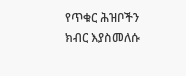የጥቁር ሕዝቦችን ክብር እያስመለሱ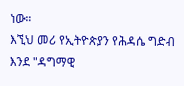ነው።
እኚህ መሪ የኢትዮጵያን የሕዳሴ ግድብ እንደ "ዳግማዊ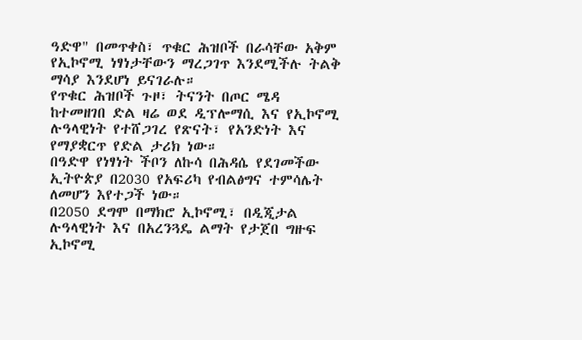ዓድዋ" በመጥቀስ፣ ጥቁር ሕዝቦች በራሳቸው አቅም የኢኮኖሚ ነፃነታቸውን ማረጋገጥ እንደሚችሉ ትልቅ ማሳያ እንደሆነ ይናገራሉ።
የጥቁር ሕዝቦች ጉዞ፣ ትናንት በጦር ሜዳ ከተመዘገበ ድል ዛሬ ወደ ዲፕሎማሲ እና የኢኮኖሚ ሉዓላዊነት የተሸጋገረ የጽናት፣ የአንድነት እና የማያቋርጥ የድል ታሪክ ነው።
በዓድዋ የነፃነት ችቦን ለኩሳ በሕዳሴ የደገመችው ኢትዮጵያ በ2030 የአፍሪካ የብልፅግና ተምሳሌት ለመሆን እየተጋች ነው።
በ2050 ደግሞ በማክሮ ኢኮኖሚ፣ በዲጂታል ሉዓላዊነት እና በአረንጓዴ ልማት የታጀበ ግዙፍ ኢኮኖሚ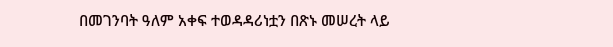በመገንባት ዓለም አቀፍ ተወዳዳሪነቷን በጽኑ መሠረት ላይ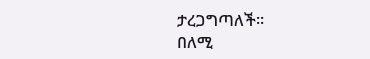ታረጋግጣለች።
በለሚ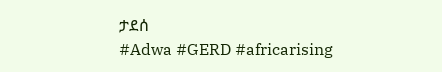ታደሰ
#Adwa #GERD #africarising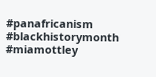#panafricanism #blackhistorymonth #miamottley